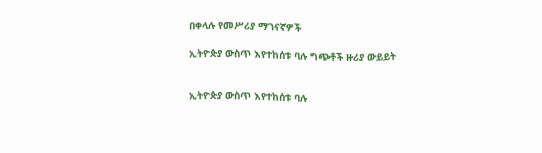በቀላሉ የመሥሪያ ማገናኛዎች

ኢትዮጵያ ውስጥ እየተከሰቱ ባሉ ግጭቶች ዙሪያ ውይይት


ኢትዮጵያ ውስጥ እየተከሰቱ ባሉ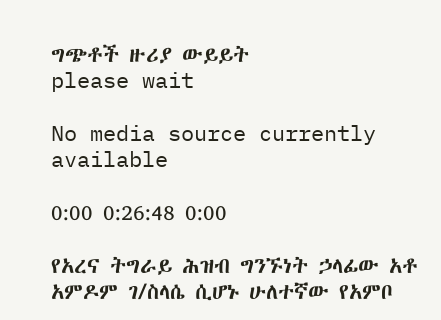ግጭቶች ዙሪያ ውይይት
please wait

No media source currently available

0:00 0:26:48 0:00

የአረና ትግራይ ሕዝብ ግንኙነት ኃላፊው አቶ አምዶም ገ/ስላሴ ሲሆኑ ሁለተኛው የአምቦ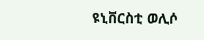ዩኒቨርስቲ ወሊሶ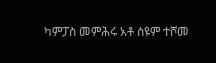ካምፓስ መምሕሩ አቶ ስዩም ተሾመ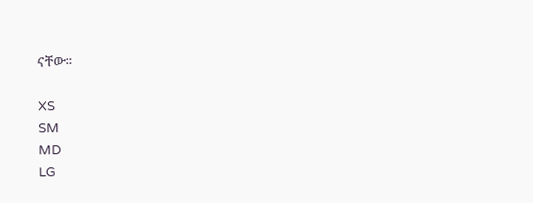ናቸው።

XS
SM
MD
LG